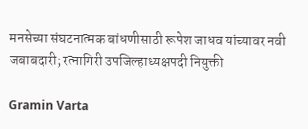मनसेच्या संघटनात्मक बांधणीसाठी रूपेश जाधव यांच्यावर नवी जबाबदारी; रत्नागिरी उपजिल्हाध्यक्षपदी नियुक्ती

Gramin Varta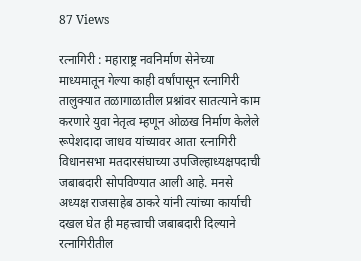87 Views

रत्नागिरी : महाराष्ट्र नवनिर्माण सेनेच्या माध्यमातून गेल्या काही वर्षांपासून रत्नागिरी तालुक्यात तळागाळातील प्रश्नांवर सातत्याने काम करणारे युवा नेतृत्व म्हणून ओळख निर्माण केलेले रूपेशदादा जाधव यांच्यावर आता रत्नागिरी विधानसभा मतदारसंघाच्या उपजिल्हाध्यक्षपदाची जबाबदारी सोपविण्यात आली आहे. मनसे अध्यक्ष राजसाहेब ठाकरे यांनी त्यांच्या कार्याची दखल घेत ही महत्त्वाची जबाबदारी दिल्याने रत्नागिरीतील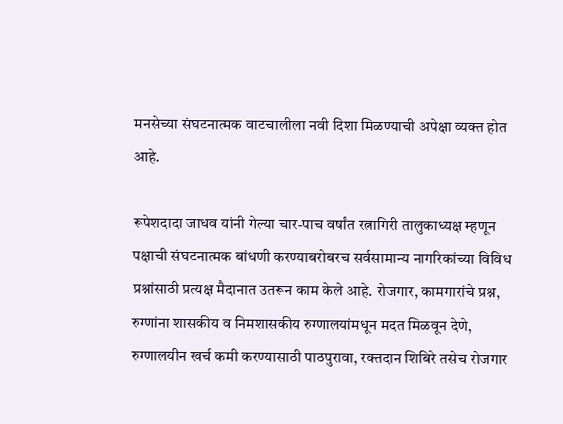मनसेच्या संघटनात्मक वाटचालीला नवी दिशा मिळण्याची अपेक्षा व्यक्त होत आहे.

रूपेशदादा जाधव यांनी गेल्या चार-पाच वर्षांत रत्नागिरी तालुकाध्यक्ष म्हणून पक्षाची संघटनात्मक बांधणी करण्याबरोबरच सर्वसामान्य नागरिकांच्या विविध प्रश्नांसाठी प्रत्यक्ष मैदानात उतरून काम केले आहे. रोजगार, कामगारांचे प्रश्न, रुग्णांना शासकीय व निमशासकीय रुग्णालयांमधून मदत मिळवून देणे, रुग्णालयीन खर्च कमी करण्यासाठी पाठपुरावा, रक्तदान शिबिरे तसेच रोजगार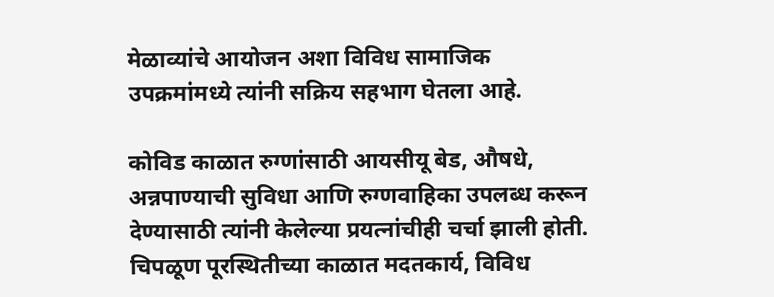मेळाव्यांचे आयोजन अशा विविध सामाजिक उपक्रमांमध्ये त्यांनी सक्रिय सहभाग घेतला आहे.

कोविड काळात रुग्णांसाठी आयसीयू बेड, औषधे, अन्नपाण्याची सुविधा आणि रुग्णवाहिका उपलब्ध करून देण्यासाठी त्यांनी केलेल्या प्रयत्नांचीही चर्चा झाली होती. चिपळूण पूरस्थितीच्या काळात मदतकार्य, विविध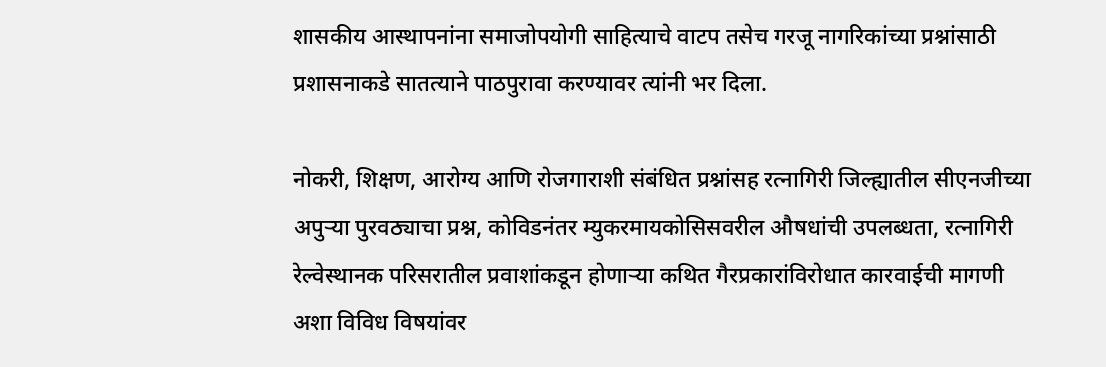शासकीय आस्थापनांना समाजोपयोगी साहित्याचे वाटप तसेच गरजू नागरिकांच्या प्रश्नांसाठी प्रशासनाकडे सातत्याने पाठपुरावा करण्यावर त्यांनी भर दिला.

नोकरी, शिक्षण, आरोग्य आणि रोजगाराशी संबंधित प्रश्नांसह रत्नागिरी जिल्ह्यातील सीएनजीच्या अपुऱ्या पुरवठ्याचा प्रश्न, कोविडनंतर म्युकरमायकोसिसवरील औषधांची उपलब्धता, रत्नागिरी रेल्वेस्थानक परिसरातील प्रवाशांकडून होणाऱ्या कथित गैरप्रकारांविरोधात कारवाईची मागणी अशा विविध विषयांवर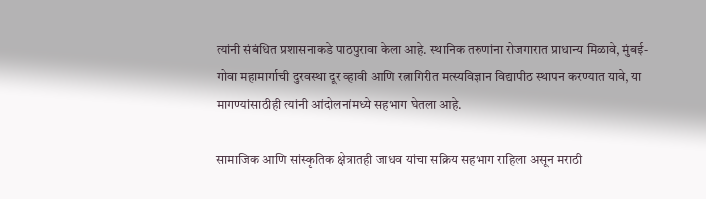त्यांनी संबंधित प्रशासनाकडे पाठपुरावा केला आहे. स्थानिक तरुणांना रोजगारात प्राधान्य मिळावे, मुंबई-गोवा महामार्गाची दुरवस्था दूर व्हावी आणि रत्नागिरीत मत्स्यविज्ञान विद्यापीठ स्थापन करण्यात यावे, या मागण्यांसाठीही त्यांनी आंदोलनांमध्ये सहभाग घेतला आहे.

सामाजिक आणि सांस्कृतिक क्षेत्रातही जाधव यांचा सक्रिय सहभाग राहिला असून मराठी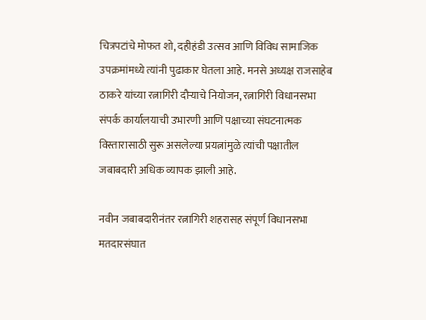चित्रपटांचे मोफत शो, दहीहंडी उत्सव आणि विविध सामाजिक उपक्रमांमध्ये त्यांनी पुढाकार घेतला आहे. मनसे अध्यक्ष राजसाहेब ठाकरे यांच्या रत्नागिरी दौऱ्याचे नियोजन, रत्नागिरी विधानसभा संपर्क कार्यालयाची उभारणी आणि पक्षाच्या संघटनात्मक विस्तारासाठी सुरू असलेल्या प्रयत्नांमुळे त्यांची पक्षातील जबाबदारी अधिक व्यापक झाली आहे.

नवीन जबाबदारीनंतर रत्नागिरी शहरासह संपूर्ण विधानसभा मतदारसंघात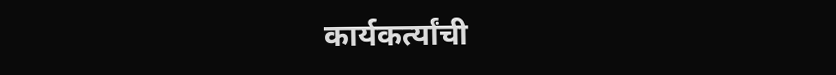कार्यकर्त्यांची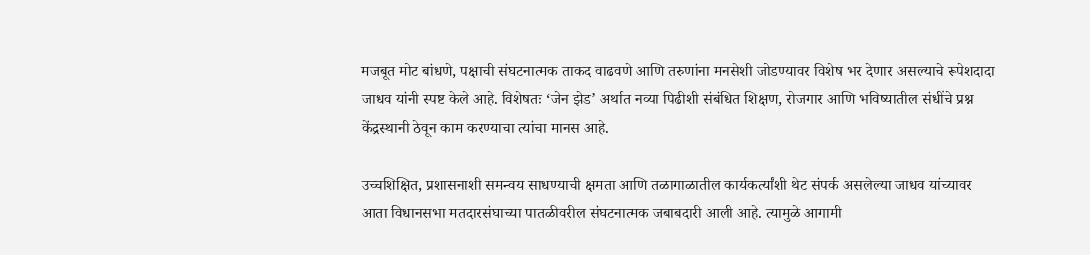मजबूत मोट बांधणे, पक्षाची संघटनात्मक ताकद वाढवणे आणि तरुणांना मनसेशी जोडण्यावर विशेष भर देणार असल्याचे रूपेशदादा जाधव यांनी स्पष्ट केले आहे. विशेषतः ‘जेन झेड’ अर्थात नव्या पिढीशी संबंधित शिक्षण, रोजगार आणि भविष्यातील संधींचे प्रश्न केंद्रस्थानी ठेवून काम करण्याचा त्यांचा मानस आहे.

उच्चशिक्षित, प्रशासनाशी समन्वय साधण्याची क्षमता आणि तळागाळातील कार्यकर्त्यांशी थेट संपर्क असलेल्या जाधव यांच्यावर आता विधानसभा मतदारसंघाच्या पातळीवरील संघटनात्मक जबाबदारी आली आहे. त्यामुळे आगामी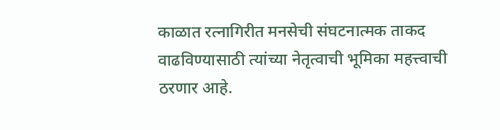काळात रत्नागिरीत मनसेची संघटनात्मक ताकद वाढविण्यासाठी त्यांच्या नेतृत्वाची भूमिका महत्त्वाची ठरणार आहे.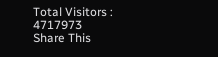Total Visitors :
4717973
Share This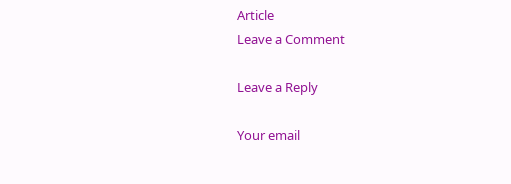Article
Leave a Comment

Leave a Reply

Your email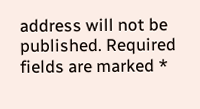address will not be published. Required fields are marked *